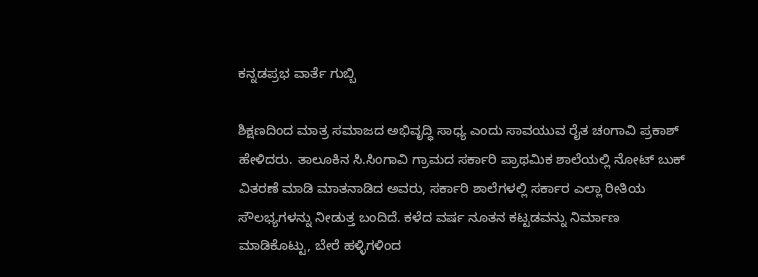ಕನ್ನಡಪ್ರಭ ವಾರ್ತೆ ಗುಬ್ಬಿ

ಶಿಕ್ಷಣದಿಂದ ಮಾತ್ರ ಸಮಾಜದ ಅಭಿವೃದ್ಧಿ ಸಾಧ್ಯ ಎಂದು ಸಾವಯುವ ರೈತ ಚಂಗಾವಿ ಪ್ರಕಾಶ್ ಹೇಳಿದರು. ತಾಲೂಕಿನ ಸಿ.ಸಿಂಗಾವಿ ಗ್ರಾಮದ ಸರ್ಕಾರಿ ಪ್ರಾಥಮಿಕ ಶಾಲೆಯಲ್ಲಿ ನೋಟ್ ಬುಕ್ ವಿತರಣೆ ಮಾಡಿ ಮಾತನಾಡಿದ ಅವರು, ಸರ್ಕಾರಿ ಶಾಲೆಗಳಲ್ಲಿ ಸರ್ಕಾರ ಎಲ್ಲಾ ರೀತಿಯ ಸೌಲಭ್ಯಗಳನ್ನು ನೀಡುತ್ತ ಬಂದಿದೆ. ಕಳೆದ ವರ್ಷ ನೂತನ ಕಟ್ಟಡವನ್ನು ನಿರ್ಮಾಣ ಮಾಡಿಕೊಟ್ಟು, ಬೇರೆ ಹಳ್ಳಿಗಳಿಂದ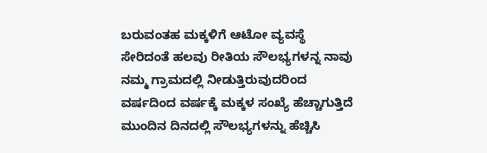ಬರುವಂತಹ ಮಕ್ಕಳಿಗೆ ಆಟೋ ವ್ಯವಸ್ಥೆ ಸೇರಿದಂತೆ ಹಲವು ರೀತಿಯ ಸೌಲಭ್ಯಗಳನ್ನ ನಾವು ನಮ್ಮ ಗ್ರಾಮದಲ್ಲಿ ನೀಡುತ್ತಿರುವುದರಿಂದ ವರ್ಷದಿಂದ ವರ್ಷಕ್ಕೆ ಮಕ್ಕಳ ಸಂಖ್ಯೆ ಹೆಚ್ಚಾಗುತ್ತಿದೆ ಮುಂದಿನ ದಿನದಲ್ಲಿ ಸೌಲಭ್ಯಗಳನ್ನು ಹೆಚ್ಚಿಸಿ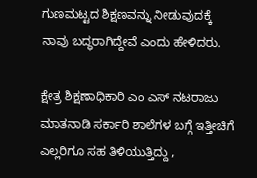ಗುಣಮಟ್ಟದ ಶಿಕ್ಷಣವನ್ನು ನೀಡುವುದಕ್ಕೆ ನಾವು ಬದ್ಧರಾಗಿದ್ದೇವೆ ಎಂದು ಹೇಳಿದರು.

ಕ್ಷೇತ್ರ ಶಿಕ್ಷಣಾಧಿಕಾರಿ ಎಂ ಎಸ್ ನಟರಾಜು ಮಾತನಾಡಿ ಸರ್ಕಾರಿ ಶಾಲೆಗಳ ಬಗ್ಗೆ ಇತ್ತೀಚಿಗೆ ಎಲ್ಲರಿಗೂ ಸಹ ತಿಳಿಯುತ್ತಿದ್ದು ,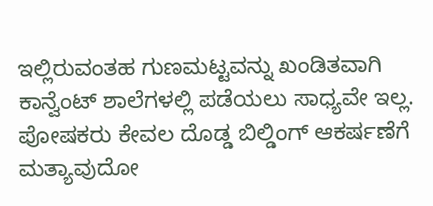ಇಲ್ಲಿರುವಂತಹ ಗುಣಮಟ್ಟವನ್ನು ಖಂಡಿತವಾಗಿ ಕಾನ್ವೆಂಟ್ ಶಾಲೆಗಳಲ್ಲಿ ಪಡೆಯಲು ಸಾಧ್ಯವೇ ಇಲ್ಲ. ಪೋಷಕರು ಕೇವಲ ದೊಡ್ಡ ಬಿಲ್ಡಿಂಗ್ ಆಕರ್ಷಣೆಗೆ ಮತ್ಯಾವುದೋ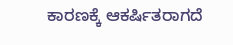ಕಾರಣಕ್ಕೆ ಆಕರ್ಷಿತರಾಗದೆ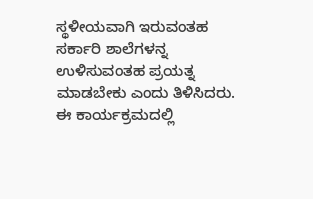ಸ್ಥಳೀಯವಾಗಿ ಇರುವಂತಹ ಸರ್ಕಾರಿ ಶಾಲೆಗಳನ್ನ ಉಳಿಸುವಂತಹ ಪ್ರಯತ್ನ ಮಾಡಬೇಕು ಎಂದು ತಿಳಿಸಿದರು. ಈ ಕಾರ್ಯಕ್ರಮದಲ್ಲಿ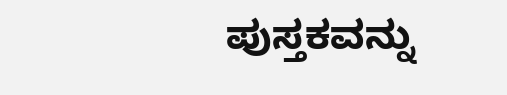ಪುಸ್ತಕವನ್ನು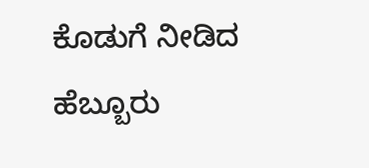ಕೊಡುಗೆ ನೀಡಿದ ಹೆಬ್ಬೂರು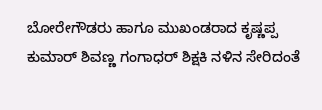ಬೋರೇಗೌಡರು ಹಾಗೂ ಮುಖಂಡರಾದ ಕೃಷ್ಣಪ್ಪ ಕುಮಾರ್ ಶಿವಣ್ಣ ಗಂಗಾಧರ್ ಶಿಕ್ಷಕಿ ನಳಿನ ಸೇರಿದಂತೆ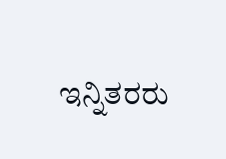ಇನ್ನಿತರರು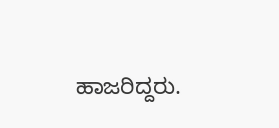ಹಾಜರಿದ್ದರು.